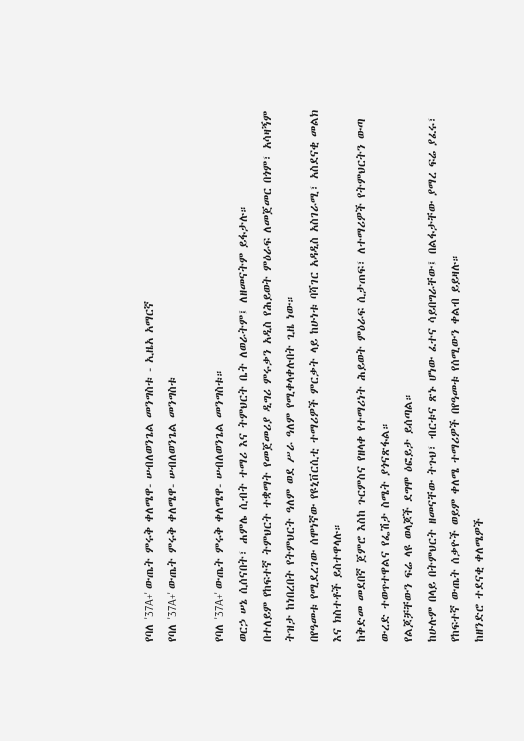የባለ '37A+' ውጤት ምሩቅ ቀለሜዋ- ሠብለወንጌል መንግስቱ - ኢዜአ አማርኛ
የባለ '37A+' ውጤት ምሩቅ ቀለሜዋ- ሠብለወንጌል መንግስቱ

የባለ '37A+' ውጤት ምሩቅ ቀለሜዋ- ሠብለወንጌል መንግስቱ።
ወርኃ ሠኔ ሲሰናበት፣ ሐምሌ ሲብት ተማሪ እና ትምህርት ቤት ለወራትም፤ ለዘመናትም ይፋታሉ።
በተለይም የከፍተኛ ትምህርት ተቋማት የመጀመሪያ ዲግሪ ምሩቃን አዲስ የሕይወት ምዕራፍ ለመጀመር በጎም፣ አሳዛኝም ትዝታ ከነበረበት የትምህርት ዓለም ወደ ሥራ ዓለም የሚቀላቀሉበት ጊዜ ነው።
በየዓመቱ የሚደረገው ሰሞነኛው የዩኒቨርሲቲ ተማሪዎች ምርቃት ላይ ከሁነቱ ባሻገር አዳዲስ አስገራሚ፣ አስደናቂ መልክ እና ክስተቶች ይስተዋላሉ።
ከቅድመ መደበኛ ጀምሮ እስከ ጉርምስና የዘላቀ የተማሪነት ሕይወት ምዕራፍ ሲታጠፍ፣ ለተማሪዎች የትምህርትን ውጣ ውረድ ተወጥተዋልና የፌሽታ ስሜት ያጎናጽፋል።
የልጆቻቸውን ፍሬ ላዩ ወላጆች ደግሞ ዕፎይታ ይሰጣል።
ከሁሉም በላይ በትምህርት ዘመናቸው ትጉህ፣ ብርቱና ጽኑ ሆነው ፈተና ሳይበግራቸው፤ በልፋታቸው ያማረ ፍሬ ያፈሩ፣ የከፍተኛ ውጤት ሰቃዮች ወይም ቀለሜ ተማሪዎች በየዓመቱ የሰሚውን ቀልብ ይይዛሉ።
ከዘንድሮ ተደናቂ ቀለሜዎች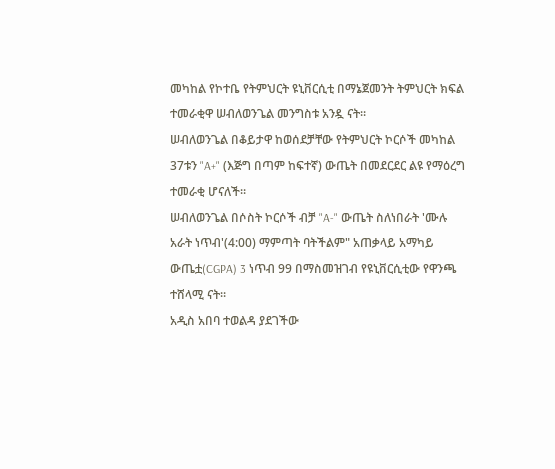መካከል የኮተቤ የትምህርት ዩኒቨርሲቲ በማኔጀመንት ትምህርት ክፍል ተመራቂዋ ሠብለወንጌል መንግስቱ አንዷ ናት።
ሠብለወንጌል በቆይታዋ ከወሰደቻቸው የትምህርት ኮርሶች መካከል 37ቱን "A+" (እጅግ በጣም ከፍተኛ) ውጤት በመደርደር ልዩ የማዕረግ ተመራቂ ሆናለች።
ሠብለወንጌል በሶስት ኮርሶች ብቻ "A-" ውጤት ስለነበራት 'ሙሉ አራት ነጥብ'(4:00) ማምጣት ባትችልም" አጠቃላይ አማካይ ውጤቷ(CGPA) 3 ነጥብ 99 በማስመዝገብ የዩኒቨርሲቲው የዋንጫ ተሸላሚ ናት።
አዲስ አበባ ተወልዳ ያደገችው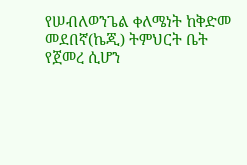የሠብለወንጌል ቀለሜነት ከቅድመ መደበኛ(ኬጂ) ትምህርት ቤት የጀመረ ሲሆን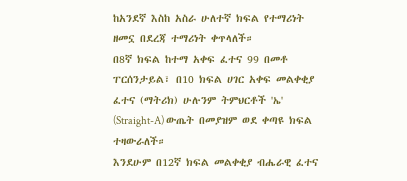ከአንደኛ እስከ አስራ ሁለተኛ ክፍል የተማሪነት ዘመኗ በደረጃ ተማሪነት ቀጥላለች።
በ8ኛ ክፍል ከተማ አቀፍ ፈተና 99 በመቶ ፐርሰንታይል፣ በ10 ክፍል ሀገር አቀፍ መልቀቂያ ፈተና (ማትሪክ) ሁሉንም ትምህርቶች 'ኤ' (Straight-A) ውጤት በመያዝም ወደ ቀጣዩ ክፍል ተዛውራለች።
እንደሁም በ12ኛ ክፍል መልቀቂያ ብሔራዊ ፈተና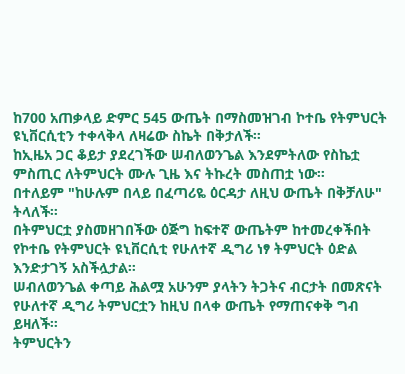ከ700 አጠቃላይ ድምር 545 ውጤት በማስመዝገብ ኮተቤ የትምህርት ዩኒቨርሲቲን ተቀላቅላ ለዛሬው ስኬት በቅታለች።
ከኢዜአ ጋር ቆይታ ያደረገችው ሠብለወንጌል እንደምትለው የስኬቷ ምስጢር ለትምህርት ሙሉ ጊዜ እና ትኩረት መስጠቷ ነው።
በተለይም "ከሁሉም በላይ በፈጣሪዬ ዕርዳታ ለዚህ ውጤት በቅቻለሁ" ትላለች።
በትምህርቷ ያስመዘገበችው ዕጅግ ከፍተኛ ውጤትም ከተመረቀችበት የኮተቤ የትምህርት ዩኒቨርሲቲ የሁለተኛ ዲግሪ ነፃ ትምህርት ዕድል እንድታገኝ አስችሏታል።
ሠብለወንጌል ቀጣይ ሕልሟ አሁንም ያላትን ትጋትና ብርታት በመጽናት የሁለተኛ ዲግሪ ትምህርቷን ከዚህ በላቀ ውጤት የማጠናቀቅ ግብ ይዛለች።
ትምህርትን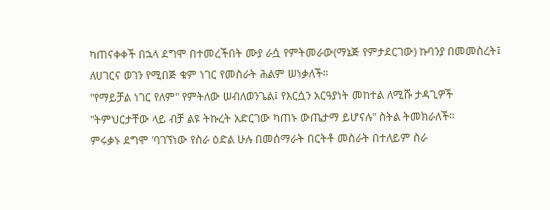ካጠናቀቀች በኋላ ደግሞ በተመረችበት ሙያ ራሷ የምትመራው(ማኔጅ የምታደርገው) ኩባንያ በመመስረት፤ ለሀገርና ወገን የሚበጅ ቁም ነገር የመስራት ሕልም ሠነቃለች።
"የማይቻል ነገር የለም" የምትለው ሠብለወንጌል፤ የእርሷን አርዓያነት መከተል ለሚሹ ታዳጊዎች "ትምህርታቸው ላይ ብቻ ልዩ ትኩረት አድርገው ካጠኑ ውጤታማ ይሆናሉ" ስትል ትመክራለች።
ምሩቃኑ ደግሞ 'ባገኘነው የስራ ዕድል ሁሉ በመሰማራት በርትቶ መስራት በተለይም ስራ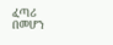ፈጣሪ በመሆን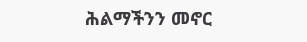ሕልማችንን መኖር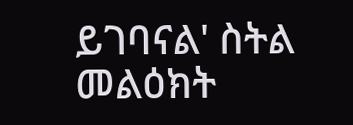ይገባናል' ስትል መልዕክት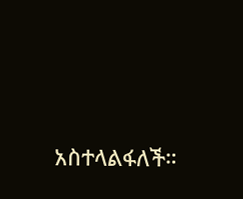አስተላልፋለች።